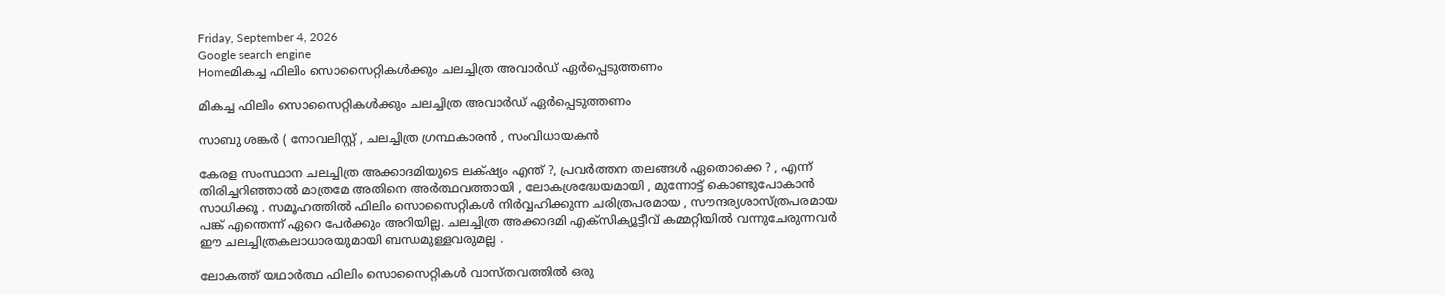Friday, September 4, 2026
Google search engine
Homeമികച്ച ഫിലിം സൊസൈറ്റികൾക്കും ചലച്ചിത്ര അവാർഡ് ഏർപ്പെടുത്തണം

മികച്ച ഫിലിം സൊസൈറ്റികൾക്കും ചലച്ചിത്ര അവാർഡ് ഏർപ്പെടുത്തണം

സാബു ശങ്കർ ( നോവലിസ്റ്റ് , ചലച്ചിത്ര ഗ്രന്ഥകാരൻ , സംവിധായകൻ

കേരള സംസ്ഥാന ചലച്ചിത്ര അക്കാദമിയുടെ ലക്‌ഷ്യം എന്ത് ?, പ്രവർത്തന തലങ്ങൾ ഏതൊക്കെ ? , എന്ന് തിരിച്ചറിഞ്ഞാൽ മാത്രമേ അതിനെ അർത്ഥവത്തായി , ലോകശ്രദ്ധേയമായി , മുന്നോട്ട് കൊണ്ടുപോകാൻ സാധിക്കൂ . സമൂഹത്തിൽ ഫിലിം സൊസൈറ്റികൾ നിർവ്വഹിക്കുന്ന ചരിത്രപരമായ , സൗന്ദര്യശാസ്ത്രപരമായ പങ്ക് എന്തെന്ന് ഏറെ പേർക്കും അറിയില്ല. ചലച്ചിത്ര അക്കാദമി എക്സിക്യൂട്ടീവ് കമ്മറ്റിയിൽ വന്നുചേരുന്നവർ ഈ ചലച്ചിത്രകലാധാരയുമായി ബന്ധമുള്ളവരുമല്ല .

ലോകത്ത് യഥാർത്ഥ ഫിലിം സൊസൈറ്റികൾ വാസ്തവത്തിൽ ഒരു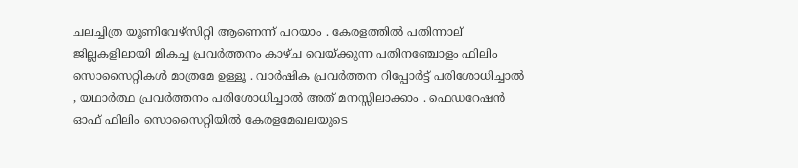ചലച്ചിത്ര യൂണിവേഴ്സിറ്റി ആണെന്ന് പറയാം . കേരളത്തിൽ പതിന്നാല് ജില്ലകളിലായി മികച്ച പ്രവർത്തനം കാഴ്ച വെയ്ക്കുന്ന പതിനഞ്ചോളം ഫിലിം സൊസൈറ്റികൾ മാത്രമേ ഉള്ളൂ . വാർഷിക പ്രവർത്തന റിപ്പോർട്ട് പരിശോധിച്ചാൽ , യഥാർത്ഥ പ്രവർത്തനം പരിശോധിച്ചാൽ അത് മനസ്സിലാക്കാം . ഫെഡറേഷൻ ഓഫ് ഫിലിം സൊസൈറ്റിയിൽ കേരളമേഖലയുടെ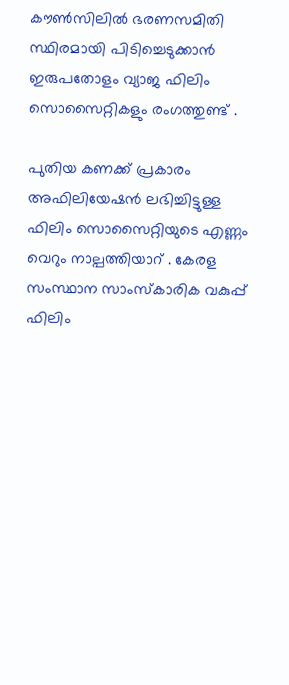കൗൺസിലിൽ ഭരണസമിതി സ്ഥിരമായി പിടിച്ചെടുക്കാൻ ഇരുപതോളം വ്യാജ ഫിലിം സൊസൈറ്റികളും രംഗത്തുണ്ട് .

പുതിയ കണക്ക് പ്രകാരം അഫിലിയേഷൻ ലഭിച്ചിട്ടുള്ള ഫിലിം സൊസൈറ്റിയുടെ എണ്ണം വെറും നാല്പത്തിയാറ് . കേരള സംസ്ഥാന സാംസ്‌കാരിക വകുപ്പ് ഫിലിം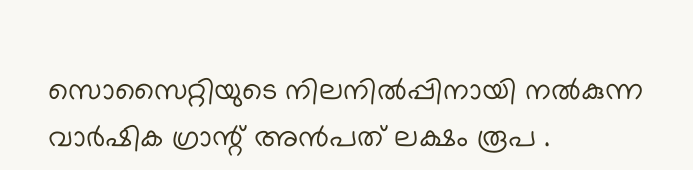സൊസൈറ്റിയുടെ നിലനിൽപ്പിനായി നൽകുന്ന വാർഷിക ഗ്രാന്റ് അൻപത് ലക്ഷം രൂപ .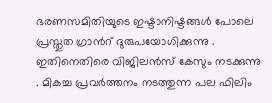ഭരണസമിതിയുടെ ഇഷ്ടാനിഷ്ടങ്ങൾ പോലെ പ്രസ്തുത ഗ്രാൻറ് ദുരുപയോഗിക്കുന്നു . ഇതിനെതിരെ വിജിലൻസ് കേസും നടക്കുന്നു . മികച്ച പ്രവർത്തനം നടത്തുന്ന പല ഫിലിം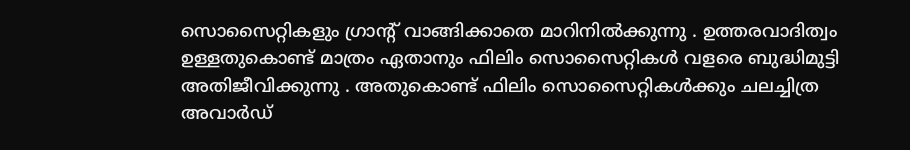സൊസൈറ്റികളും ഗ്രാന്റ് വാങ്ങിക്കാതെ മാറിനിൽക്കുന്നു . ഉത്തരവാദിത്വം ഉള്ളതുകൊണ്ട് മാത്രം ഏതാനും ഫിലിം സൊസൈറ്റികൾ വളരെ ബുദ്ധിമുട്ടി അതിജീവിക്കുന്നു . അതുകൊണ്ട് ഫിലിം സൊസൈറ്റികൾക്കും ചലച്ചിത്ര അവാർഡ്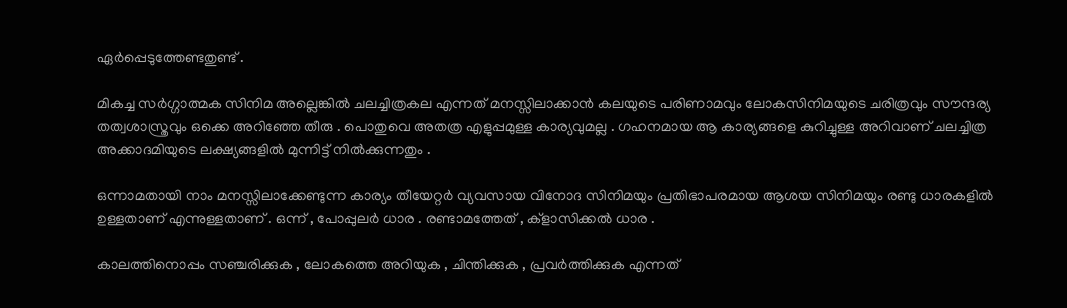ഏർപ്പെടുത്തേണ്ടതുണ്ട് .

മികച്ച സർഗ്ഗാത്മക സിനിമ അല്ലെങ്കിൽ ചലച്ചിത്രകല എന്നത് മനസ്സിലാക്കാൻ കലയുടെ പരിണാമവും ലോകസിനിമയുടെ ചരിത്രവും സൗന്ദര്യ തത്വശാസ്ത്രവും ഒക്കെ അറിഞ്ഞേ തീരു . പൊതുവെ അതത്ര എളുപ്പമുള്ള കാര്യവുമല്ല . ഗഹനമായ ആ കാര്യങ്ങളെ കുറിച്ചുള്ള അറിവാണ് ചലച്ചിത്ര അക്കാദമിയുടെ ലക്ഷ്യങ്ങളിൽ മുന്നിട്ട് നിൽക്കുന്നതും .

ഒന്നാമതായി നാം മനസ്സിലാക്കേണ്ടുന്ന കാര്യം തീയേറ്റർ വ്യവസായ വിനോദ സിനിമയും പ്രതിഭാപരമായ ആശയ സിനിമയും രണ്ടു ധാരകളിൽ ഉള്ളതാണ് എന്നുള്ളതാണ് . ഒന്ന് , പോപ്പുലർ ധാര . രണ്ടാമത്തേത് , ക്‌ളാസിക്കൽ ധാര .

കാലത്തിനൊപ്പം സഞ്ചരിക്കുക , ലോകത്തെ അറിയുക , ചിന്തിക്കുക , പ്രവർത്തിക്കുക എന്നത്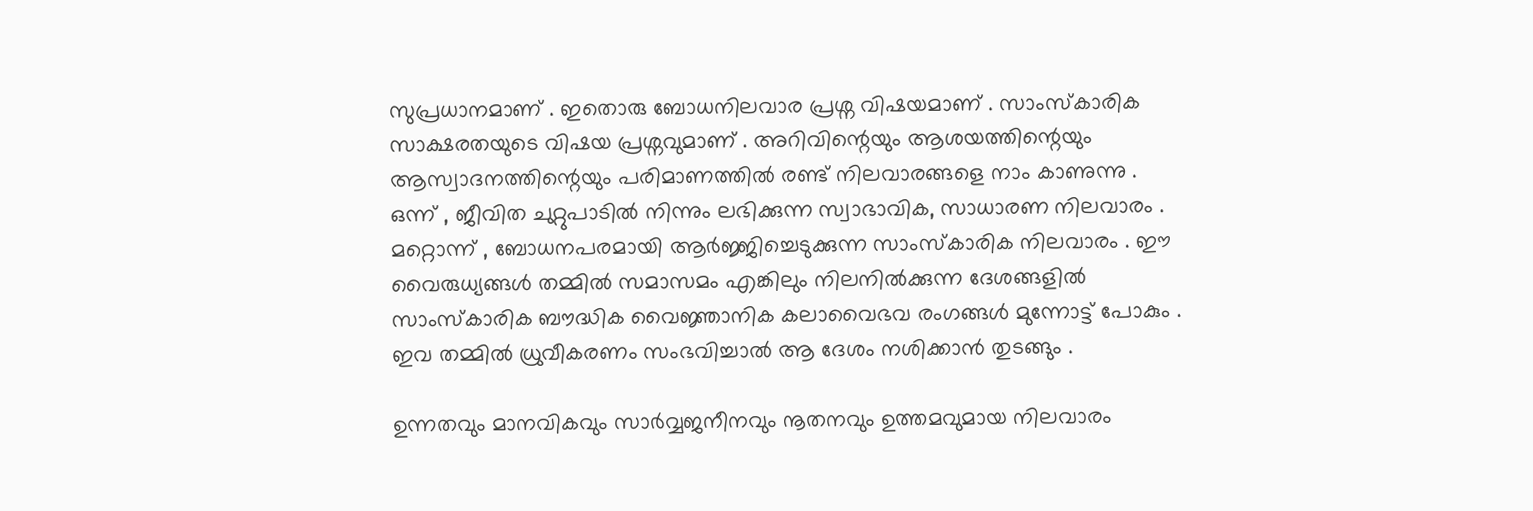സുപ്രധാനമാണ് . ഇതൊരു ബോധനിലവാര പ്രശ്ന വിഷയമാണ് . സാംസ്‌കാരിക സാക്ഷരതയുടെ വിഷയ പ്രശ്നവുമാണ് . അറിവിന്റെയും ആശയത്തിന്റെയും ആസ്വാദനത്തിന്റെയും പരിമാണത്തിൽ രണ്ട് നിലവാരങ്ങളെ നാം കാണുന്നു . ഒന്ന് , ജീവിത ചുറ്റുപാടിൽ നിന്നും ലഭിക്കുന്ന സ്വാഭാവിക, സാധാരണ നിലവാരം . മറ്റൊന്ന് , ബോധനപരമായി ആർജ്ജിച്ചെടുക്കുന്ന സാംസ്‌കാരിക നിലവാരം . ഈ വൈരുധ്യങ്ങൾ തമ്മിൽ സമാസമം എങ്കിലും നിലനിൽക്കുന്ന ദേശങ്ങളിൽ സാംസ്‌കാരിക ബൗദ്ധിക വൈജ്ഞാനിക കലാവൈഭവ രംഗങ്ങൾ മുന്നോട്ട് പോകും . ഇവ തമ്മിൽ ധ്രുവീകരണം സംഭവിച്ചാൽ ആ ദേശം നശിക്കാൻ തുടങ്ങും .

ഉന്നതവും മാനവികവും സാർവ്വജനീനവും നൂതനവും ഉത്തമവുമായ നിലവാരം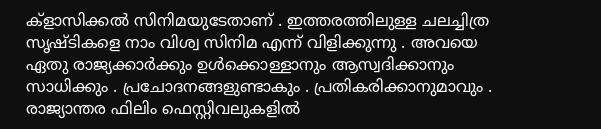ക്‌ളാസിക്കൽ സിനിമയുടേതാണ് . ഇത്തരത്തിലുള്ള ചലച്ചിത്ര സൃഷ്ടികളെ നാം വിശ്വ സിനിമ എന്ന് വിളിക്കുന്നു . അവയെ ഏതു രാജ്യക്കാർക്കും ഉൾക്കൊള്ളാനും ആസ്വദിക്കാനും സാധിക്കും . പ്രചോദനങ്ങളുണ്ടാകും . പ്രതികരിക്കാനുമാവും . രാജ്യാന്തര ഫിലിം ഫെസ്റ്റിവലുകളിൽ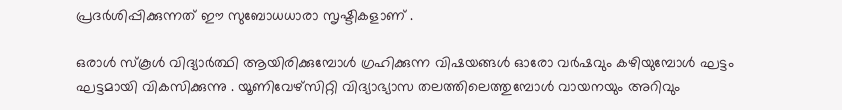പ്രദർശിപ്പിക്കുന്നത് ഈ സുബോധധാരാ സൃഷ്ടികളാണ് .

ഒരാൾ സ്കൂൾ വിദ്യാർത്ഥി ആയിരിക്കുമ്പോൾ ഗ്രഹിക്കുന്ന വിഷയങ്ങൾ ഓരോ വർഷവും കഴിയുമ്പോൾ ഘട്ടം ഘട്ടമായി വികസിക്കുന്നു . യൂണിവേഴ്സിറ്റി വിദ്യാഭ്യാസ തലത്തിലെത്തുമ്പോൾ വായനയും അറിവും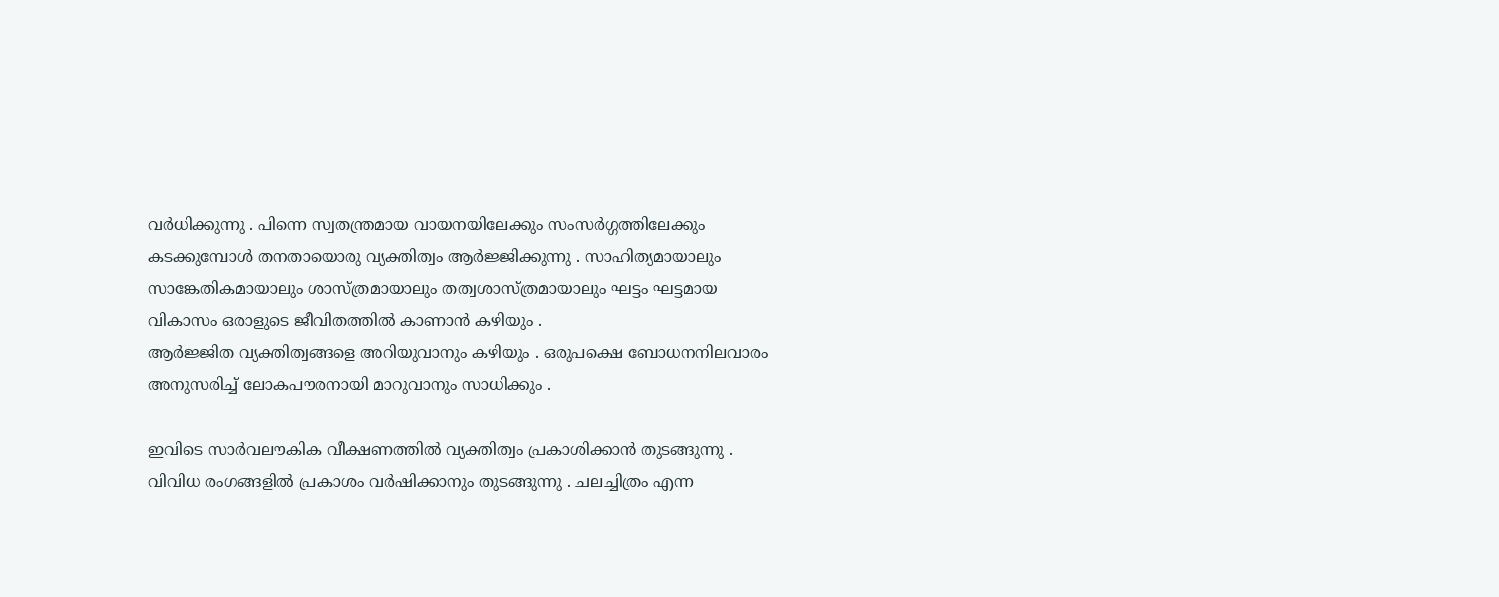വർധിക്കുന്നു . പിന്നെ സ്വതന്ത്രമായ വായനയിലേക്കും സംസർഗ്ഗത്തിലേക്കും കടക്കുമ്പോൾ തനതായൊരു വ്യക്തിത്വം ആർജ്ജിക്കുന്നു . സാഹിത്യമായാലും സാങ്കേതികമായാലും ശാസ്ത്രമായാലും തത്വശാസ്ത്രമായാലും ഘട്ടം ഘട്ടമായ വികാസം ഒരാളുടെ ജീവിതത്തിൽ കാണാൻ കഴിയും .
ആർജ്ജിത വ്യക്തിത്വങ്ങളെ അറിയുവാനും കഴിയും . ഒരുപക്ഷെ ബോധനനിലവാരം അനുസരിച്ച് ലോകപൗരനായി മാറുവാനും സാധിക്കും .

ഇവിടെ സാർവലൗകിക വീക്ഷണത്തിൽ വ്യക്തിത്വം പ്രകാശിക്കാൻ തുടങ്ങുന്നു . വിവിധ രംഗങ്ങളിൽ പ്രകാശം വർഷിക്കാനും തുടങ്ങുന്നു . ചലച്ചിത്രം എന്ന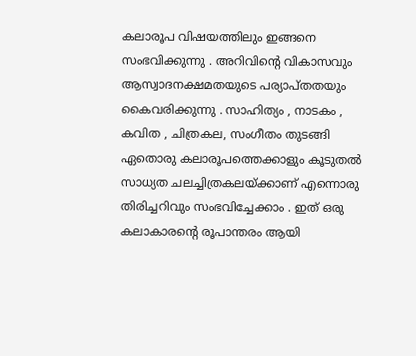കലാരൂപ വിഷയത്തിലും ഇങ്ങനെ സംഭവിക്കുന്നു . അറിവിന്റെ വികാസവും ആസ്വാദനക്ഷമതയുടെ പര്യാപ്തതയും കൈവരിക്കുന്നു . സാഹിത്യം , നാടകം , കവിത , ചിത്രകല, സംഗീതം തുടങ്ങി ഏതൊരു കലാരൂപത്തെക്കാളും കൂടുതൽ സാധ്യത ചലച്ചിത്രകലയ്ക്കാണ് എന്നൊരു തിരിച്ചറിവും സംഭവിച്ചേക്കാം . ഇത് ഒരു കലാകാരന്റെ രൂപാന്തരം ആയി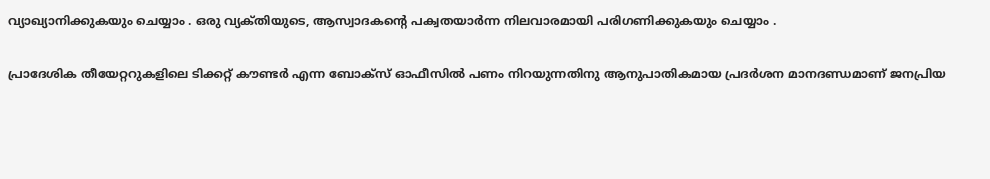വ്യാഖ്യാനിക്കുകയും ചെയ്യാം . ഒരു വ്യക്‌തിയുടെ, ആസ്വാദകന്റെ പക്വതയാർന്ന നിലവാരമായി പരിഗണിക്കുകയും ചെയ്യാം .

പ്രാദേശിക തീയേറ്ററുകളിലെ ടിക്കറ്റ് കൗണ്ടർ എന്ന ബോക്സ് ഓഫീസിൽ പണം നിറയുന്നതിനു ആനുപാതികമായ പ്രദർശന മാനദണ്ഡമാണ് ജനപ്രിയ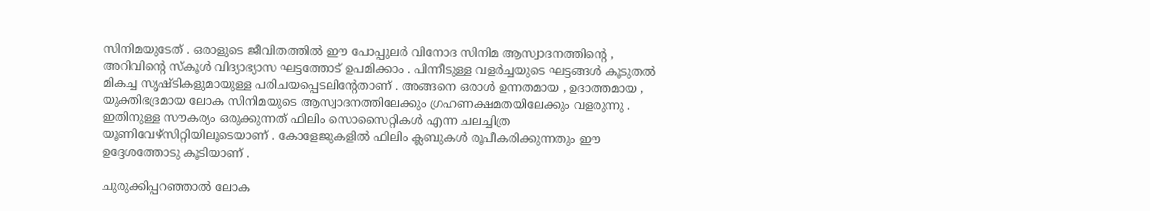സിനിമയുടേത് . ഒരാളുടെ ജീവിതത്തിൽ ഈ പോപ്പുലർ വിനോദ സിനിമ ആസ്വാദനത്തിന്റെ , അറിവിന്റെ സ്കൂൾ വിദ്യാഭ്യാസ ഘട്ടത്തോട് ഉപമിക്കാം . പിന്നീടുള്ള വളർച്ചയുടെ ഘട്ടങ്ങൾ കൂടുതൽ മികച്ച സൃഷ്ടികളുമായുള്ള പരിചയപ്പെടലിന്റേതാണ് . അങ്ങനെ ഒരാൾ ഉന്നതമായ , ഉദാത്തമായ , യുക്തിഭദ്രമായ ലോക സിനിമയുടെ ആസ്വാദനത്തിലേക്കും ഗ്രഹണക്ഷമതയിലേക്കും വളരുന്നു . ഇതിനുള്ള സൗകര്യം ഒരുക്കുന്നത് ഫിലിം സൊസൈറ്റികൾ എന്ന ചലച്ചിത്ര യൂണിവേഴ്സിറ്റിയിലൂടെയാണ് . കോളേജുകളിൽ ഫിലിം ക്ലബുകൾ രൂപീകരിക്കുന്നതും ഈ ഉദ്ദേശത്തോടു കൂടിയാണ് .

ചുരുക്കിപ്പറഞ്ഞാൽ ലോക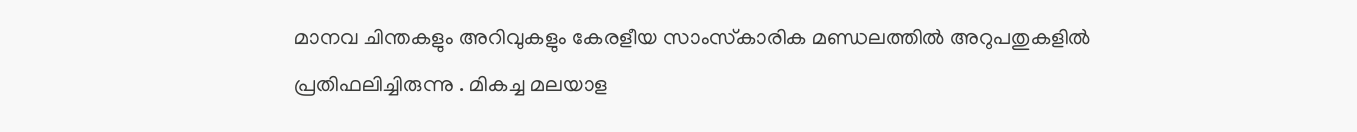മാനവ ചിന്തകളും അറിവുകളും കേരളീയ സാംസ്‌കാരിക മണ്ഡലത്തിൽ അറുപതുകളിൽ പ്രതിഫലിച്ചിരുന്നു . മികച്ച മലയാള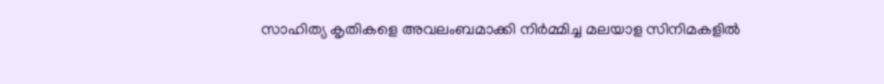സാഹിത്യ കൃതികളെ അവലംബമാക്കി നിർമ്മിച്ച മലയാള സിനിമകളിൽ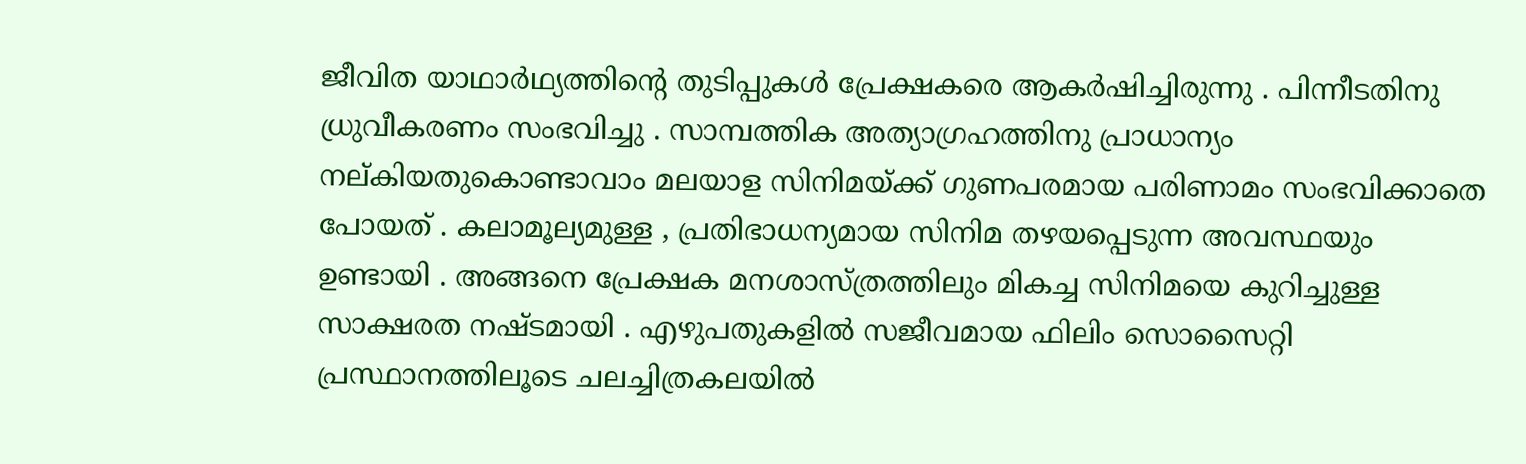ജീവിത യാഥാർഥ്യത്തിന്റെ തുടിപ്പുകൾ പ്രേക്ഷകരെ ആകർഷിച്ചിരുന്നു . പിന്നീടതിനു ധ്രുവീകരണം സംഭവിച്ചു . സാമ്പത്തിക അത്യാഗ്രഹത്തിനു പ്രാധാന്യം നല്കിയതുകൊണ്ടാവാം മലയാള സിനിമയ്ക്ക് ഗുണപരമായ പരിണാമം സംഭവിക്കാതെ പോയത് . കലാമൂല്യമുള്ള , പ്രതിഭാധന്യമായ സിനിമ തഴയപ്പെടുന്ന അവസ്ഥയും ഉണ്ടായി . അങ്ങനെ പ്രേക്ഷക മനശാസ്ത്രത്തിലും മികച്ച സിനിമയെ കുറിച്ചുള്ള സാക്ഷരത നഷ്ടമായി . എഴുപതുകളിൽ സജീവമായ ഫിലിം സൊസൈറ്റി പ്രസ്ഥാനത്തിലൂടെ ചലച്ചിത്രകലയിൽ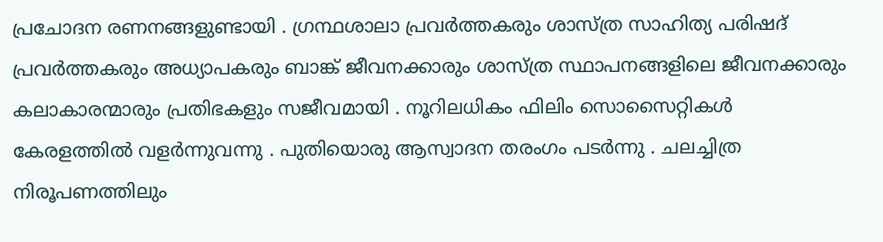പ്രചോദന രണനങ്ങളുണ്ടായി . ഗ്രന്ഥശാലാ പ്രവർത്തകരും ശാസ്ത്ര സാഹിത്യ പരിഷദ് പ്രവർത്തകരും അധ്യാപകരും ബാങ്ക് ജീവനക്കാരും ശാസ്ത്ര സ്ഥാപനങ്ങളിലെ ജീവനക്കാരും കലാകാരന്മാരും പ്രതിഭകളും സജീവമായി . നൂറിലധികം ഫിലിം സൊസൈറ്റികൾ കേരളത്തിൽ വളർന്നുവന്നു . പുതിയൊരു ആസ്വാദന തരംഗം പടർന്നു . ചലച്ചിത്ര നിരൂപണത്തിലും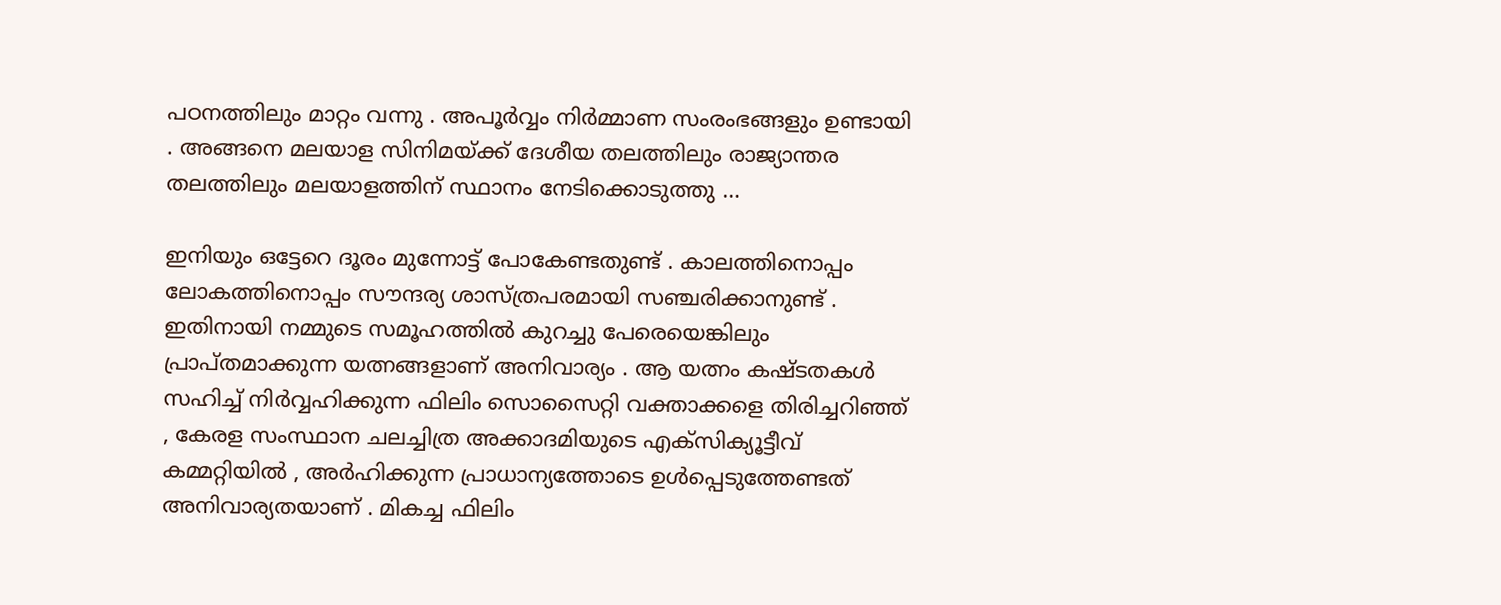പഠനത്തിലും മാറ്റം വന്നു . അപൂർവ്വം നിർമ്മാണ സംരംഭങ്ങളും ഉണ്ടായി . അങ്ങനെ മലയാള സിനിമയ്ക്ക് ദേശീയ തലത്തിലും രാജ്യാന്തര തലത്തിലും മലയാളത്തിന് സ്ഥാനം നേടിക്കൊടുത്തു …

ഇനിയും ഒട്ടേറെ ദൂരം മുന്നോട്ട് പോകേണ്ടതുണ്ട് . കാലത്തിനൊപ്പം ലോകത്തിനൊപ്പം സൗന്ദര്യ ശാസ്‌ത്രപരമായി സഞ്ചരിക്കാനുണ്ട് . ഇതിനായി നമ്മുടെ സമൂഹത്തിൽ കുറച്ചു പേരെയെങ്കിലും പ്രാപ്തമാക്കുന്ന യത്നങ്ങളാണ് അനിവാര്യം . ആ യത്നം കഷ്ടതകൾ സഹിച്ച് നിർവ്വഹിക്കുന്ന ഫിലിം സൊസൈറ്റി വക്താക്കളെ തിരിച്ചറിഞ്ഞ് , കേരള സംസ്ഥാന ചലച്ചിത്ര അക്കാദമിയുടെ എക്സിക്യൂട്ടീവ് കമ്മറ്റിയിൽ , അർഹിക്കുന്ന പ്രാധാന്യത്തോടെ ഉൾപ്പെടുത്തേണ്ടത് അനിവാര്യതയാണ് . മികച്ച ഫിലിം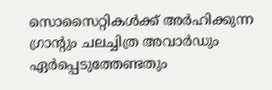സൊസൈറ്റികൾക്ക് അർഹിക്കുന്ന ഗ്രാന്റും ചലച്ചിത്ര അവാർഡും ഏർപ്പെടുത്തേണ്ടതും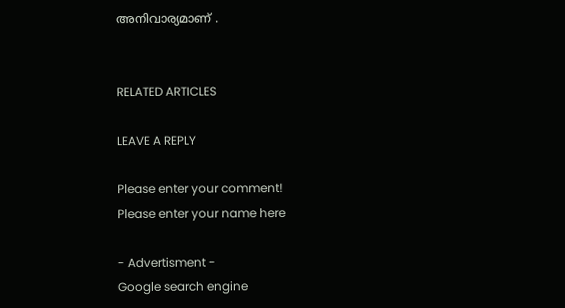അനിവാര്യമാണ് .


RELATED ARTICLES

LEAVE A REPLY

Please enter your comment!
Please enter your name here

- Advertisment -
Google search engine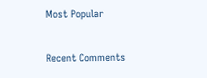Most Popular

Recent Comments